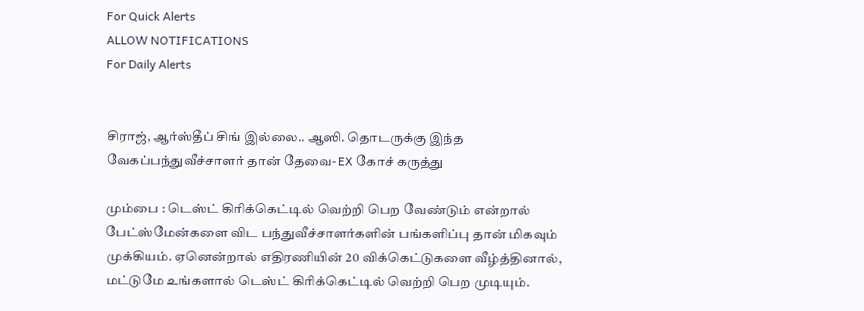For Quick Alerts
ALLOW NOTIFICATIONS
For Daily Alerts


சிராஜ், ஆர்ஸ்தீப் சிங் இல்லை.. ஆஸி. தொடருக்கு இந்த வேகப்பந்துவீச்சாளர் தான் தேவை- EX கோச் கருத்து

மும்பை : டெஸ்ட் கிரிக்கெட்டில் வெற்றி பெற வேண்டும் என்றால் பேட்ஸ்மேன்களை விட பந்துவீச்சாளர்களின் பங்களிப்பு தான் மிகவும் முக்கியம். ஏனென்றால் எதிரணியின் 20 விக்கெட்டுகளை வீழ்த்தினால், மட்டுமே உங்களால் டெஸ்ட் கிரிக்கெட்டில் வெற்றி பெற முடியும்.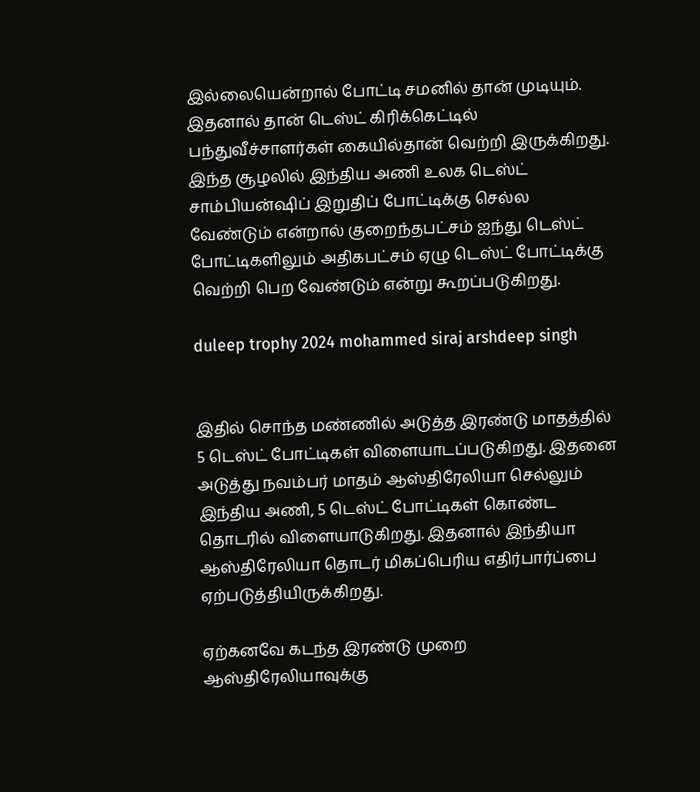இல்லையென்றால் போட்டி சமனில் தான் முடியும். இதனால் தான் டெஸ்ட் கிரிக்கெட்டில் பந்துவீச்சாளர்கள் கையில்தான் வெற்றி இருக்கிறது. இந்த சூழலில் இந்திய அணி உலக டெஸ்ட் சாம்பியன்ஷிப் இறுதிப் போட்டிக்கு செல்ல வேண்டும் என்றால் குறைந்தபட்சம் ஐந்து டெஸ்ட் போட்டிகளிலும் அதிகபட்சம் ஏழு டெஸ்ட் போட்டிக்கு வெற்றி பெற வேண்டும் என்று கூறப்படுகிறது.

duleep trophy 2024 mohammed siraj arshdeep singh


இதில் சொந்த மண்ணில் அடுத்த இரண்டு மாதத்தில் 5 டெஸ்ட் போட்டிகள் விளையாடப்படுகிறது. இதனை அடுத்து நவம்பர் மாதம் ஆஸ்திரேலியா செல்லும் இந்திய அணி, 5 டெஸ்ட் போட்டிகள் கொண்ட தொடரில் விளையாடுகிறது. இதனால் இந்தியா ஆஸ்திரேலியா தொடர் மிகப்பெரிய எதிர்பார்ப்பை ஏற்படுத்தியிருக்கிறது.

ஏற்கனவே கடந்த இரண்டு முறை ஆஸ்திரேலியாவுக்கு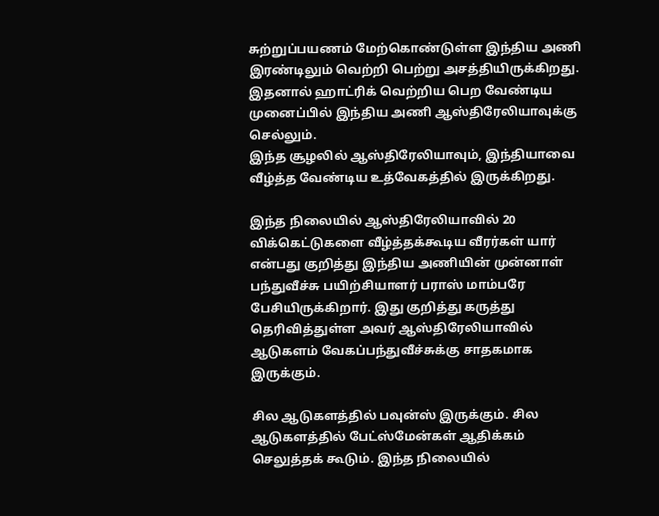சுற்றுப்பயணம் மேற்கொண்டுள்ள இந்திய அணி இரண்டிலும் வெற்றி பெற்று அசத்தியிருக்கிறது. இதனால் ஹாட்ரிக் வெற்றிய பெற வேண்டிய முனைப்பில் இந்திய அணி ஆஸ்திரேலியாவுக்கு செல்லும்.
இந்த சூழலில் ஆஸ்திரேலியாவும், இந்தியாவை வீழ்த்த வேண்டிய உத்வேகத்தில் இருக்கிறது.

இந்த நிலையில் ஆஸ்திரேலியாவில் 20 விக்கெட்டுகளை வீழ்த்தக்கூடிய வீரர்கள் யார் என்பது குறித்து இந்திய அணியின் முன்னாள் பந்துவீச்சு பயிற்சியாளர் பராஸ் மாம்பரே பேசியிருக்கிறார். இது குறித்து கருத்து தெரிவித்துள்ள அவர் ஆஸ்திரேலியாவில் ஆடுகளம் வேகப்பந்துவீச்சுக்கு சாதகமாக இருக்கும்.

சில ஆடுகளத்தில் பவுன்ஸ் இருக்கும். சில ஆடுகளத்தில் பேட்ஸ்மேன்கள் ஆதிக்கம் செலுத்தக் கூடும். இந்த நிலையில்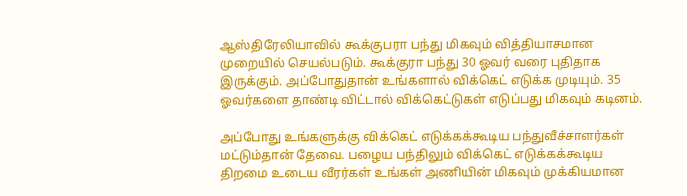ஆஸ்திரேலியாவில் கூக்குபரா பந்து மிகவும் வித்தியாசமான முறையில் செயல்படும். கூக்குரா பந்து 30 ஓவர் வரை புதிதாக இருக்கும். அப்போதுதான் உங்களால் விக்கெட் எடுக்க முடியும். 35 ஓவர்களை தாண்டி விட்டால் விக்கெட்டுகள் எடுப்பது மிகவும் கடினம்.

அப்போது உங்களுக்கு விக்கெட் எடுக்கக்கூடிய பந்துவீச்சாளர்கள் மட்டும்தான் தேவை. பழைய பந்திலும் விக்கெட் எடுக்கக்கூடிய திறமை உடைய வீரர்கள் உங்கள் அணியின் மிகவும் முக்கியமான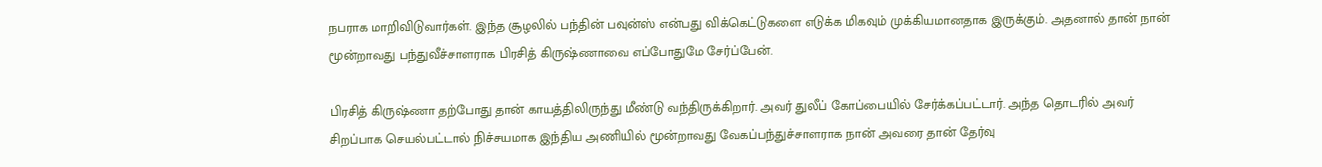நபராக மாறிவிடுவார்கள். இந்த சூழலில் பந்தின் பவுன்ஸ் என்பது விக்கெட்டுகளை எடுக்க மிகவும் முக்கியமானதாக இருக்கும். அதனால் தான் நான் மூன்றாவது பந்துவீச்சாளராக பிரசித் கிருஷ்ணாவை எப்போதுமே சேர்ப்பேன்.

பிரசித் கிருஷ்ணா தற்போது தான் காயத்திலிருந்து மீண்டு வந்திருக்கிறார். அவர் துலீப் கோப்பையில் சேர்க்கப்பட்டார். அந்த தொடரில் அவர் சிறப்பாக செயல்பட்டால் நிச்சயமாக இந்திய அணியில் மூன்றாவது வேகப்பந்துச்சாளராக நான் அவரை தான் தேர்வு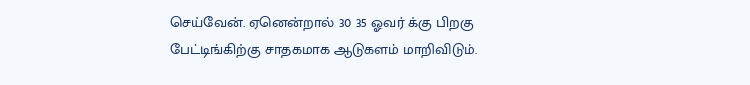செய்வேன். ஏனென்றால் 30 35 ஓவர் க்கு பிறகு பேட்டிங்கிற்கு சாதகமாக ஆடுகளம் மாறிவிடும்.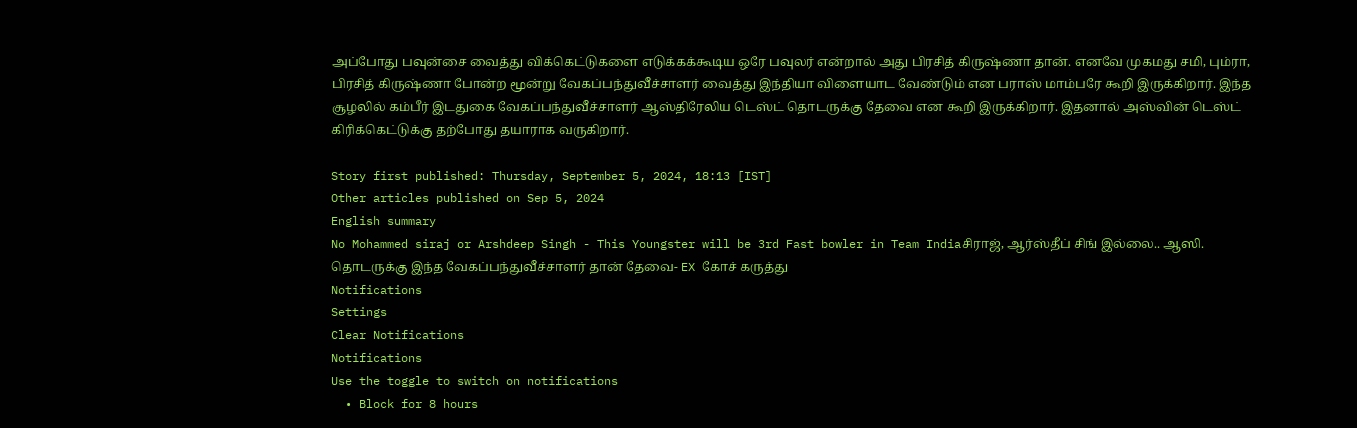அப்போது பவுன்சை வைத்து விக்கெட்டுகளை எடுக்கக்கூடிய ஒரே பவுலர் என்றால் அது பிரசித் கிருஷ்ணா தான். எனவே முகமது சமி, பும்ரா, பிரசித் கிருஷ்ணா போன்ற மூன்று வேகப்பந்துவீச்சாளர் வைத்து இந்தியா விளையாட வேண்டும் என பராஸ் மாம்பரே கூறி இருக்கிறார். இந்த சூழலில் கம்பீர் இடதுகை வேகப்பந்துவீச்சாளர் ஆஸ்திரேலிய டெஸ்ட் தொடருக்கு தேவை என கூறி இருக்கிறார். இதனால் அஸ்வின் டெஸ்ட் கிரிக்கெட்டுக்கு தற்போது தயாராக வருகிறார்.

Story first published: Thursday, September 5, 2024, 18:13 [IST]
Other articles published on Sep 5, 2024
English summary
No Mohammed siraj or Arshdeep Singh - This Youngster will be 3rd Fast bowler in Team Indiaசிராஜ், ஆர்ஸ்தீப் சிங் இல்லை.. ஆஸி. தொடருக்கு இந்த வேகப்பந்துவீச்சாளர் தான் தேவை- EX கோச் கருத்து
Notifications
Settings
Clear Notifications
Notifications
Use the toggle to switch on notifications
  • Block for 8 hours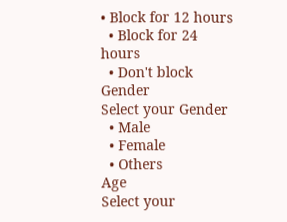• Block for 12 hours
  • Block for 24 hours
  • Don't block
Gender
Select your Gender
  • Male
  • Female
  • Others
Age
Select your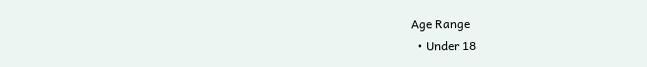Age Range
  • Under 18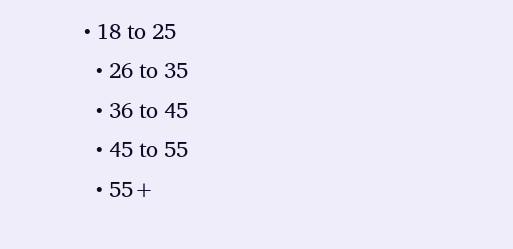• 18 to 25
  • 26 to 35
  • 36 to 45
  • 45 to 55
  • 55+